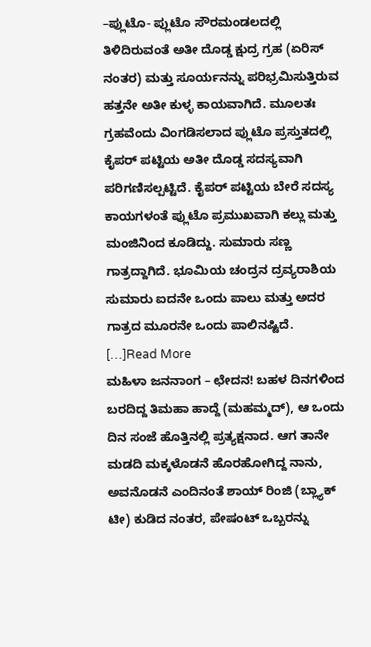–ಪ್ಲುಟೊ- ಪ್ಲುಟೊ ಸೌರಮಂಡಲದಲ್ಲಿ ತಿಳಿದಿರುವಂತೆ ಅತೀ ದೊಡ್ಡ ಕ್ಷುದ್ರ ಗ್ರಹ (ಏರಿಸ್ ನಂತರ) ಮತ್ತು ಸೂರ್ಯನನ್ನು ಪರಿಭ್ರಮಿಸುತ್ತಿರುವ ಹತ್ತನೇ ಅತೀ ಕುಳ್ಳ ಕಾಯವಾಗಿದೆ. ಮೂಲತಃ ಗ್ರಹವೆಂದು ವಿಂಗಡಿಸಲಾದ ಪ್ಲುಟೊ ಪ್ರಸ್ತುತದಲ್ಲಿ ಕೈಪರ್ ಪಟ್ಟಿಯ ಅತೀ ದೊಡ್ಡ ಸದಸ್ಯವಾಗಿ ಪರಿಗಣಿಸಲ್ಪಟ್ಟಿದೆ. ಕೈಪರ್ ಪಟ್ಟಿಯ ಬೇರೆ ಸದಸ್ಯ ಕಾಯಗಳಂತೆ ಪ್ಲುಟೊ ಪ್ರಮುಖವಾಗಿ ಕಲ್ಲು ಮತ್ತು ಮಂಜಿನಿಂದ ಕೂಡಿದ್ದು. ಸುಮಾರು ಸಣ್ಣ ಗಾತ್ರದ್ದಾಗಿದೆ. ಭೂಮಿಯ ಚಂದ್ರನ ದ್ರವ್ಯರಾಶಿಯ ಸುಮಾರು ಐದನೇ ಒಂದು ಪಾಲು ಮತ್ತು ಅದರ ಗಾತ್ರದ ಮೂರನೇ ಒಂದು ಪಾಲಿನಷ್ಟಿದೆ. […]Read More
ಮಹಿಳಾ ಜನನಾಂಗ – ಛೇದನ! ಬಹಳ ದಿನಗಳಿಂದ ಬರದಿದ್ದ ತಿಮಹಾ ಹಾದ್ದೆ (ಮಹಮ್ಮದ್), ಆ ಒಂದು ದಿನ ಸಂಜೆ ಹೊತ್ತಿನಲ್ಲಿ ಪ್ರತ್ಯಕ್ಷನಾದ. ಆಗ ತಾನೇ ಮಡದಿ ಮಕ್ಕಳೊಡನೆ ಹೊರಹೋಗಿದ್ದ ನಾನು, ಅವನೊಡನೆ ಎಂದಿನಂತೆ ಶಾಯ್ ರಿಂಜಿ (ಬ್ಲ್ಯಾಕ್ ಟೀ) ಕುಡಿದ ನಂತರ, ಪೇಷಂಟ್ ಒಬ್ಬರನ್ನು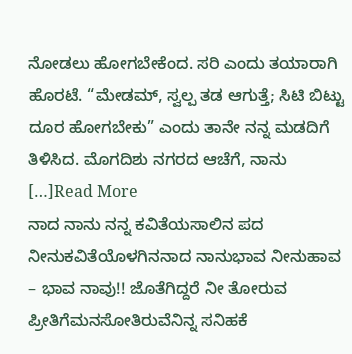ನೋಡಲು ಹೋಗಬೇಕೆಂದ. ಸರಿ ಎಂದು ತಯಾರಾಗಿ ಹೊರಟೆ. “ಮೇಡಮ್, ಸ್ವಲ್ಪ ತಡ ಆಗುತ್ತೆ; ಸಿಟಿ ಬಿಟ್ಟು ದೂರ ಹೋಗಬೇಕು” ಎಂದು ತಾನೇ ನನ್ನ ಮಡದಿಗೆ ತಿಳಿಸಿದ. ಮೊಗದಿಶು ನಗರದ ಆಚೆಗೆ, ನಾನು […]Read More
ನಾದ ನಾನು ನನ್ನ ಕವಿತೆಯಸಾಲಿನ ಪದ ನೀನುಕವಿತೆಯೊಳಗಿನನಾದ ನಾನುಭಾವ ನೀನುಹಾವ – ಭಾವ ನಾವು!! ಜೊತೆಗಿದ್ದರೆ ನೀ ತೋರುವ ಪ್ರೀತಿಗೆಮನಸೋತಿರುವೆನಿನ್ನ ಸನಿಹಕೆ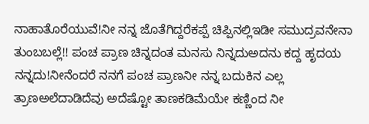ನಾಹಾತೊರೆಯುವೆ!ನೀ ನನ್ನ ಜೊತೆಗಿದ್ದರೆಕಪ್ಪೆ ಚಿಪ್ಪಿನಲ್ಲಿಇಡೀ ಸಮುದ್ರವನೇನಾ ತುಂಬಬಲ್ಲೆ!! ಪಂಚ ಪ್ರಾಣ ಚಿನ್ನದಂತ ಮನಸು ನಿನ್ನದುಅದನು ಕದ್ದ ಹೃದಯ ನನ್ನದು!ನೀನೆಂದರೆ ನನಗೆ ಪಂಚ ಪ್ರಾಣನೀ ನನ್ನ ಬದುಕಿನ ಎಲ್ಲ ತ್ರಾಣಅಲೆದಾಡಿದೆವು ಅದೆಷ್ಟೋ ತಾಣಕಡಿಮೆಯೇ ಕಣ್ಣಿಂದ ನೀ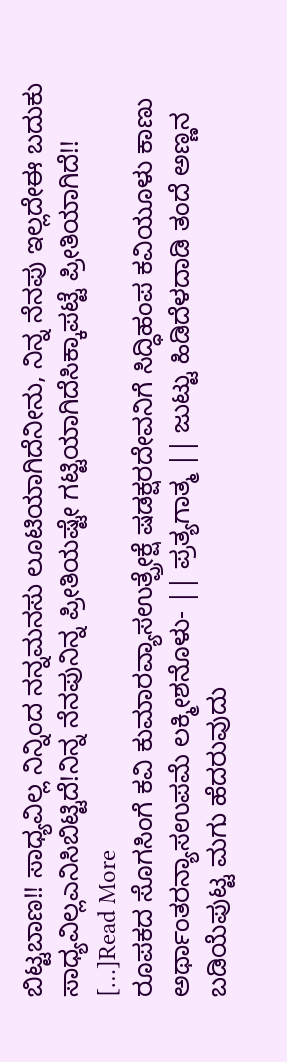ಬಿಟ್ಟಬಾಣ!! ಸಾಧ್ಯವಿಲ್ಲ ನಿನ್ನಿಂದ ನನ್ನಮನಸು ಲೂಟಿಯಾಗಿದೆನೀನು, ನಿನ್ನ ನೆನಪು ಇಲ್ಲದೇಈ ಬದುಕು ಸಾಧ್ಯವಿಲ್ಲಎನಿಸಿಬಿಟ್ಟಿದೆ!ನಿನ್ನ ನೆನಪುನಿನ್ನ ಪ್ರೀತಿಯಷ್ಟೇ ಗಟ್ಟಿಯಾಗಿದೆಸಿಕ್ಕಾಪಟ್ಟೆ ಪ್ರೀತಿಯಾಗಿದೆ!! […]Read More
ರೂಪಕದ ಸೊಗಸಿಂಗೆ ಕವಿ ಕುಮಾರವ್ಯಾಸಉತ್ಪ್ರೇಕ್ಷೆ ಷಡಕ್ಷರದೇವನಿಗೆ ಸಿದ್ಧಿಹಂಪ ಕವಿಯೂಳು ಕಾಣು ಅರ್ಥಾಂತರನ್ಯಾಸಉಪಮೆ ಲಕ್ಮೀಶನೊಳು- || ಪ್ರತ್ಯಗಾತ್ಮ || ಜುಟ್ಟು ಹಿಡಿದೆಳದಾಡಿ ತಂದೆ ಅಣ್ಣನ ಬಡಿಯೆಪುಟ್ಟ ಮಗು ಹೆದರುವುದು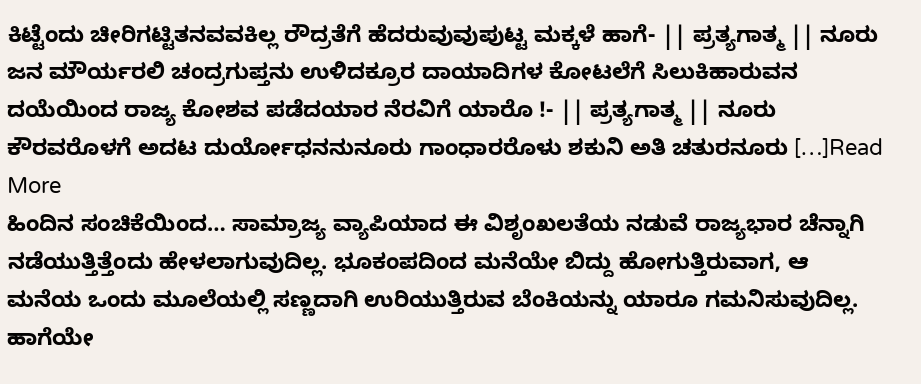ಕಿಟ್ಟೆಂದು ಚೀರಿಗಟ್ಟಿತನವವಕಿಲ್ಲ ರೌದ್ರತೆಗೆ ಹೆದರುವುವುಪುಟ್ಟ ಮಕ್ಕಳೆ ಹಾಗೆ- || ಪ್ರತ್ಯಗಾತ್ಮ || ನೂರು ಜನ ಮೌರ್ಯರಲಿ ಚಂದ್ರಗುಪ್ತನು ಉಳಿದಕ್ರೂರ ದಾಯಾದಿಗಳ ಕೋಟಲೆಗೆ ಸಿಲುಕಿಹಾರುವನ ದಯೆಯಿಂದ ರಾಜ್ಯ ಕೋಶವ ಪಡೆದಯಾರ ನೆರವಿಗೆ ಯಾರೊ !- || ಪ್ರತ್ಯಗಾತ್ಮ || ನೂರು ಕೌರವರೊಳಗೆ ಅದಟ ದುರ್ಯೋಧನನುನೂರು ಗಾಂಧಾರರೊಳು ಶಕುನಿ ಅತಿ ಚತುರನೂರು […]Read More
ಹಿಂದಿನ ಸಂಚಿಕೆಯಿಂದ… ಸಾಮ್ರಾಜ್ಯ ವ್ಯಾಪಿಯಾದ ಈ ವಿಶೃಂಖಲತೆಯ ನಡುವೆ ರಾಜ್ಯಭಾರ ಚೆನ್ನಾಗಿ ನಡೆಯುತ್ತಿತ್ತೆಂದು ಹೇಳಲಾಗುವುದಿಲ್ಲ. ಭೂಕಂಪದಿಂದ ಮನೆಯೇ ಬಿದ್ದು ಹೋಗುತ್ತಿರುವಾಗ, ಆ ಮನೆಯ ಒಂದು ಮೂಲೆಯಲ್ಲಿ ಸಣ್ಣದಾಗಿ ಉರಿಯುತ್ತಿರುವ ಬೆಂಕಿಯನ್ನು ಯಾರೂ ಗಮನಿಸುವುದಿಲ್ಲ. ಹಾಗೆಯೇ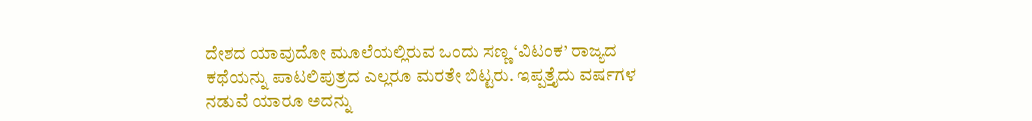ದೇಶದ ಯಾವುದೋ ಮೂಲೆಯಲ್ಲಿರುವ ಒಂದು ಸಣ್ಣ ‘ವಿಟಂಕ’ ರಾಜ್ಯದ ಕಥೆಯನ್ನು ಪಾಟಲಿಪುತ್ರದ ಎಲ್ಲರೂ ಮರತೇ ಬಿಟ್ಟರು. ಇಪ್ಪತ್ತೈದು ವರ್ಷಗಳ ನಡುವೆ ಯಾರೂ ಅದನ್ನು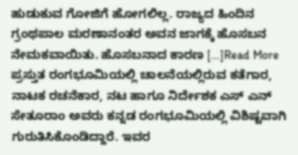ಹುಡುಕುವ ಗೋಜಿಗೆ ಹೋಗಲಿಲ್ಲ. ರಾಜ್ಯದ ಹಿಂದಿನ ಗ್ರಂಥಪಾಲ ಮರಣಾನಂತರ ಅವನ ಜಾಗಕ್ಕೆ ಹೊಸಬನ ನೇಮಕವಾಯಿತು. ಹೊಸಬನಾದ ಕಾರಣ […]Read More
ಪ್ರಸ್ತುತ ರಂಗಭೂಮಿಯಲ್ಲಿ ಚಾಲನೆಯಲ್ಲಿರುವ ಕತೆಗಾರ, ನಾಟಕ ರಚನೆಕಾರ, ನಟ ಹಾಗೂ ನಿರ್ದೇಶಕ ಎಸ್ ಎನ್ ಸೇತೂರಾಂ ಅವರು ಕನ್ನಡ ರಂಗಭೂಮಿಯಲ್ಲಿ ವಿಶಿಷ್ಟವಾಗಿ ಗುರುತಿಸಿಕೊಂಡಿದ್ದಾರೆ. ಇವರ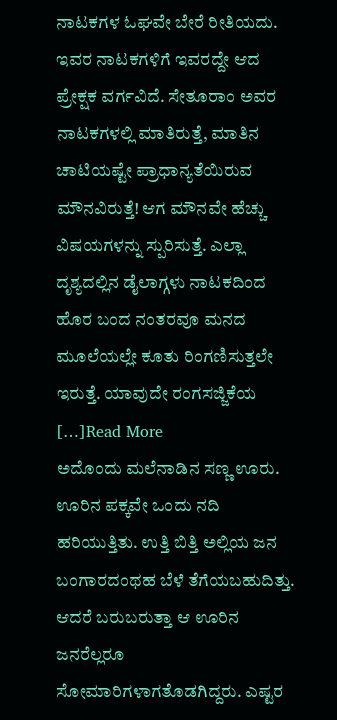ನಾಟಕಗಳ ಓಘವೇ ಬೇರೆ ರೀತಿಯದು. ಇವರ ನಾಟಕಗಳಿಗೆ ಇವರದ್ದೇ ಆದ ಪ್ರೇಕ್ಷಕ ವರ್ಗವಿದೆ. ಸೇತೂರಾಂ ಅವರ ನಾಟಕಗಳಲ್ಲಿ ಮಾತಿರುತ್ತೆ, ಮಾತಿನ ಚಾಟಿಯಷ್ಟೇ ಪ್ರಾಧಾನ್ಯತೆಯಿರುವ ಮೌನವಿರುತ್ತೆ! ಆಗ ಮೌನವೇ ಹೆಚ್ಚು ವಿಷಯಗಳನ್ನು ಸ್ಪುರಿಸುತ್ತೆ. ಎಲ್ಲಾ ದೃಶ್ಯದಲ್ಲಿನ ಡೈಲಾಗ್ಗಳು ನಾಟಕದಿಂದ ಹೊರ ಬಂದ ನಂತರವೂ ಮನದ ಮೂಲೆಯಲ್ಲೇ ಕೂತು ರಿಂಗಣಿಸುತ್ತಲೇ ಇರುತ್ತೆ. ಯಾವುದೇ ರಂಗಸಜ್ಜಿಕೆಯ […]Read More
ಅದೊಂದು ಮಲೆನಾಡಿನ ಸಣ್ಣ ಊರು. ಊರಿನ ಪಕ್ಕವೇ ಒಂದು ನದಿ ಹರಿಯುತ್ತಿತು. ಉತ್ತಿ ಬಿತ್ತಿ ಅಲ್ಲಿಯ ಜನ ಬಂಗಾರದಂಥಹ ಬೆಳೆ ತೆಗೆಯಬಹುದಿತ್ತು. ಆದರೆ ಬರುಬರುತ್ತಾ ಆ ಊರಿನ ಜನರೆಲ್ಲರೂ ಸೋಮಾರಿಗಳಾಗತೊಡಗಿದ್ದರು. ಎಷ್ಟರ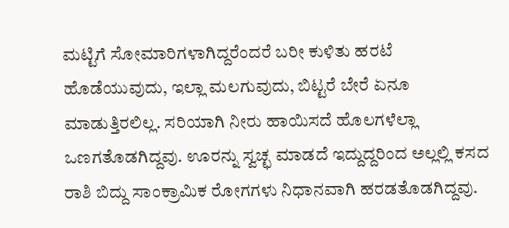ಮಟ್ಟಿಗೆ ಸೋಮಾರಿಗಳಾಗಿದ್ದರೆಂದರೆ ಬರೀ ಕುಳಿತು ಹರಟೆ ಹೊಡೆಯುವುದು, ಇಲ್ಲಾ ಮಲಗುವುದು, ಬಿಟ್ಟರೆ ಬೇರೆ ಏನೂ ಮಾಡುತ್ತಿರಲಿಲ್ಲ. ಸರಿಯಾಗಿ ನೀರು ಹಾಯಿಸದೆ ಹೊಲಗಳೆಲ್ಲಾ ಒಣಗತೊಡಗಿದ್ದವು. ಊರನ್ನು ಸ್ವಚ್ಛ ಮಾಡದೆ ಇದ್ದುದ್ದರಿಂದ ಅಲ್ಲಲ್ಲಿ ಕಸದ ರಾಶಿ ಬಿದ್ದು ಸಾಂಕ್ರಾಮಿಕ ರೋಗಗಳು ನಿಧಾನವಾಗಿ ಹರಡತೊಡಗಿದ್ದವು.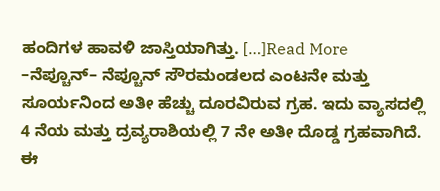ಹಂದಿಗಳ ಹಾವಳಿ ಜಾಸ್ತಿಯಾಗಿತ್ತು. […]Read More
–ನೆಪ್ಚೂನ್– ನೆಪ್ಚೂನ್ ಸೌರಮಂಡಲದ ಎಂಟನೇ ಮತ್ತು ಸೂರ್ಯನಿಂದ ಅತೀ ಹೆಚ್ಚು ದೂರವಿರುವ ಗ್ರಹ. ಇದು ವ್ಯಾಸದಲ್ಲಿ 4 ನೆಯ ಮತ್ತು ದ್ರವ್ಯರಾಶಿಯಲ್ಲಿ 7 ನೇ ಅತೀ ದೊಡ್ಡ ಗ್ರಹವಾಗಿದೆ. ಈ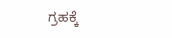ಗ್ರಹಕ್ಕೆ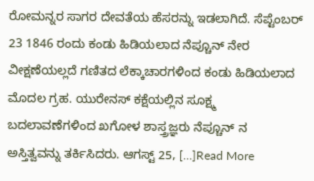ರೋಮನ್ನರ ಸಾಗರ ದೇವತೆಯ ಹೆಸರನ್ನು ಇಡಲಾಗಿದೆ. ಸೆಪ್ಟೆಂಬರ್ 23 1846 ರಂದು ಕಂಡು ಹಿಡಿಯಲಾದ ನೆಪ್ಚೂನ್ ನೇರ ವೀಕ್ಷಣೆಯಲ್ಲದೆ ಗಣಿತದ ಲೆಕ್ಕಾಚಾರಗಳಿಂದ ಕಂಡು ಹಿಡಿಯಲಾದ ಮೊದಲ ಗ್ರಹ. ಯುರೇನಸ್ ಕಕ್ಷೆಯಲ್ಲಿನ ಸೂಕ್ಷ್ಮ ಬದಲಾವಣೆಗಳಿಂದ ಖಗೋಳ ಶಾಸ್ತ್ರಜ್ಞರು ನೆಪ್ಚೂನ್ ನ ಅಸ್ತಿತ್ವವನ್ನು ತರ್ಕಿಸಿದರು. ಆಗಸ್ಟ್ 25, […]Read More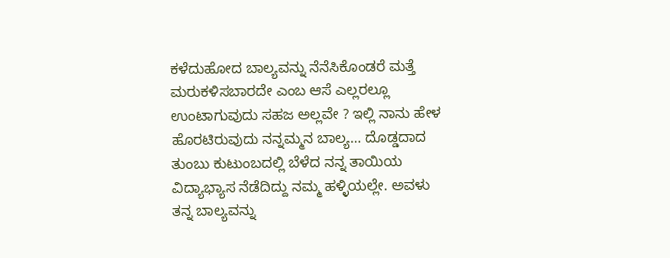ಕಳೆದುಹೋದ ಬಾಲ್ಯವನ್ನು ನೆನೆಸಿಕೊಂಡರೆ ಮತ್ತೆ ಮರುಕಳಿಸಬಾರದೇ ಎಂಬ ಆಸೆ ಎಲ್ಲರಲ್ಲೂ ಉಂಟಾಗುವುದು ಸಹಜ ಅಲ್ಲವೇ ? ಇಲ್ಲಿ ನಾನು ಹೇಳ ಹೊರಟಿರುವುದು ನನ್ನಮ್ಮನ ಬಾಲ್ಯ… ದೊಡ್ಡದಾದ ತುಂಬು ಕುಟುಂಬದಲ್ಲಿ ಬೆಳೆದ ನನ್ನ ತಾಯಿಯ ವಿದ್ಯಾಭ್ಯಾಸ ನೆಡೆದಿದ್ದು ನಮ್ಮ ಹಳ್ಳಿಯಲ್ಲೇ. ಅವಳು ತನ್ನ ಬಾಲ್ಯವನ್ನು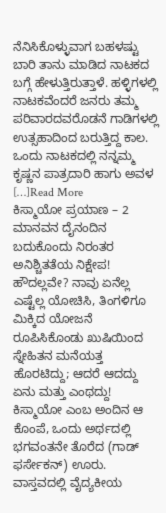ನೆನಿಸಿಕೊಳ್ಳುವಾಗ ಬಹಳಷ್ಟು ಬಾರಿ ತಾನು ಮಾಡಿದ ನಾಟಕದ ಬಗ್ಗೆ ಹೇಳುತ್ತಿರುತ್ತಾಳೆ. ಹಳ್ಳಿಗಳಲ್ಲಿ ನಾಟಕವೆಂದರೆ ಜನರು ತಮ್ಮ ಪರಿವಾರದವರೊಡನೆ ಗಾಡಿಗಳಲ್ಲಿ ಉತ್ಸಹಾದಿಂದ ಬರುತ್ತಿದ್ದ ಕಾಲ. ಒಂದು ನಾಟಕದಲ್ಲಿ ನನ್ನಮ್ಮ ಕೃಷ್ಣನ ಪಾತ್ರದಾರಿ ಹಾಗು ಅವಳ […]Read More
ಕಿಸ್ಮಾಯೋ ಪ್ರಯಾಣ – 2 ಮಾನವನ ದೈನಂದಿನ ಬದುಕೊಂದು ನಿರಂತರ ಅನಿಶ್ಚಿತತೆಯ ನಿಕ್ಷೇಪ! ಹೌದಲ್ಲವೇ? ನಾವು ಏನೆಲ್ಲ ಎಷ್ಟೆಲ್ಲ ಯೋಚಿಸಿ, ತಿಂಗಳಿಗೂ ಮಿಕ್ಕಿದ ಯೋಜನೆ ರೂಪಿಸಿಕೊಂಡು ಖುಷಿಯಿಂದ ಸ್ನೇಹಿತನ ಮನೆಯತ್ತ ಹೊರಟಿದ್ದು; ಆದರೆ ಆದದ್ದು ಏನು ಮತ್ತು ಎಂಥದ್ದು! ಕಿಸ್ಮಾಯೋ ಎಂಬ ಅಂದಿನ ಆ ಕೊಂಪೆ, ಒಂದು ಅರ್ಥದಲ್ಲಿ ಭಗವಂತನೇ ತೊರೆದ (ಗಾಡ್ ಫರ್ಸೇಕನ್) ಊರು. ವಾಸ್ತವದಲ್ಲಿ ವೈದ್ಯಕೀಯ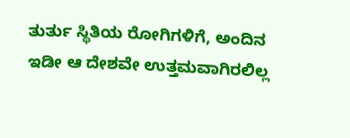ತುರ್ತು ಸ್ಥಿತಿಯ ರೋಗಿಗಳಿಗೆ, ಅಂದಿನ ಇಡೀ ಆ ದೇಶವೇ ಉತ್ತಮವಾಗಿರಲಿಲ್ಲ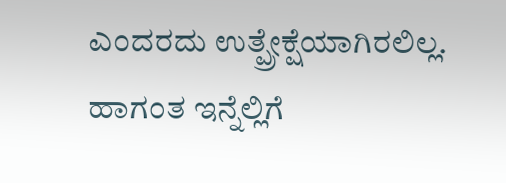ಎಂದರದು ಉತ್ಪ್ರೇಕ್ಷೆಯಾಗಿರಲಿಲ್ಲ. ಹಾಗಂತ ಇನ್ನೆಲ್ಲಿಗೆ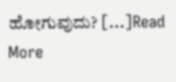ಹೋಗುವುದು? […]Read More